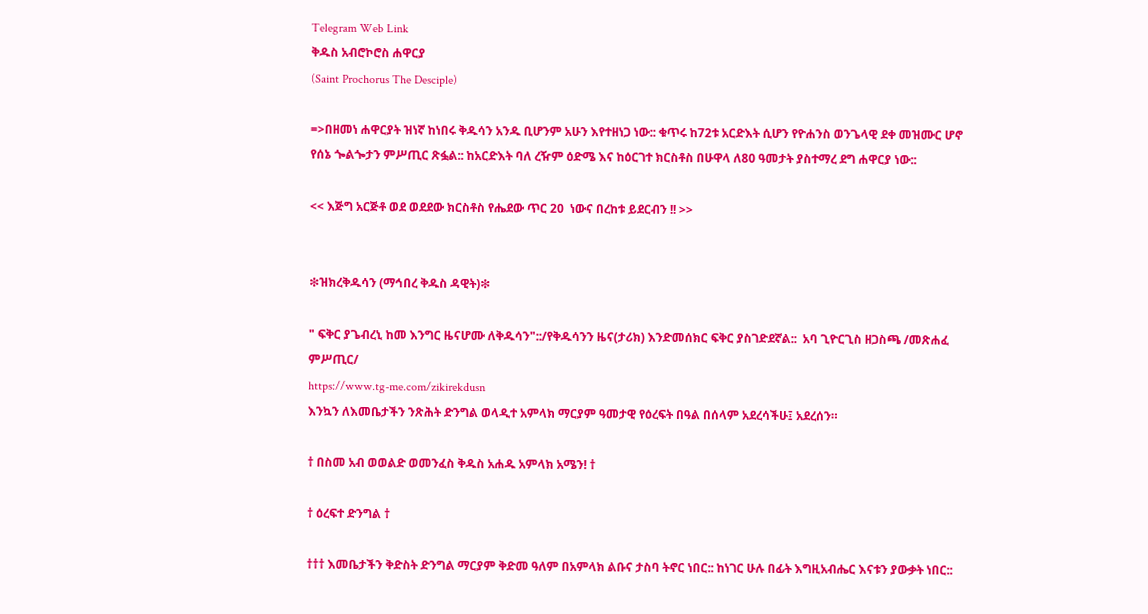Telegram Web Link
ቅዱስ አብሮኮሮስ ሐዋርያ
(Saint Prochorus The Desciple)

=>በዘመነ ሐዋርያት ዝነኛ ከነበሩ ቅዱሳን አንዱ ቢሆንም አሁን እየተዘነጋ ነው:: ቁጥሩ ከ72ቱ አርድእት ሲሆን የዮሐንስ ወንጌላዊ ደቀ መዝሙር ሆኖ የሰኔ ጐልጐታን ምሥጢር ጽፏል:: ከአርድእት ባለ ረዥም ዕድሜ እና ከዕርገተ ክርስቶስ በሁዋላ ለ80 ዓመታት ያስተማረ ደግ ሐዋርያ ነው::

<< እጅግ አርጅቶ ወደ ወደደው ክርስቶስ የሔደው ጥር 20  ነውና በረከቱ ይደርብን !! >>


❇ዝክረቅዱሳን (ማኅበረ ቅዱስ ዳዊት)❇

" ፍቅር ያጌብረኒ ከመ እንግር ዜናሆሙ ለቅዱሳን"::/የቅዱሳንን ዜና(ታሪክ) እንድመሰክር ፍቅር ያስገድደኛል::  አባ ጊዮርጊስ ዘጋስጫ /መጽሐፈ ምሥጢር/
https://www.tg-me.com/zikirekdusn
እንኳን ለእመቤታችን ንጽሕት ድንግል ወላዲተ አምላክ ማርያም ዓመታዊ የዕረፍት በዓል በሰላም አደረሳችሁ፤ አደረሰን።

† በስመ አብ ወወልድ ወመንፈስ ቅዱስ አሐዱ አምላክ አሜን! †

† ዕረፍተ ድንግል †

††† እመቤታችን ቅድስት ድንግል ማርያም ቅድመ ዓለም በአምላክ ልቡና ታስባ ትኖር ነበር:: ከነገር ሁሉ በፊት እግዚአብሔር እናቱን ያውቃት ነበር::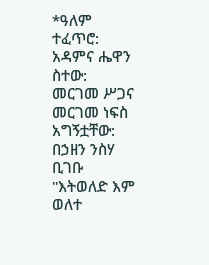*ዓለም ተፈጥሮ: አዳምና ሔዋን ስተው: መርገመ ሥጋና መርገመ ነፍስ አግኝቷቸው: በኃዘን ንስሃ ቢገቡ "እትወለድ እም ወለተ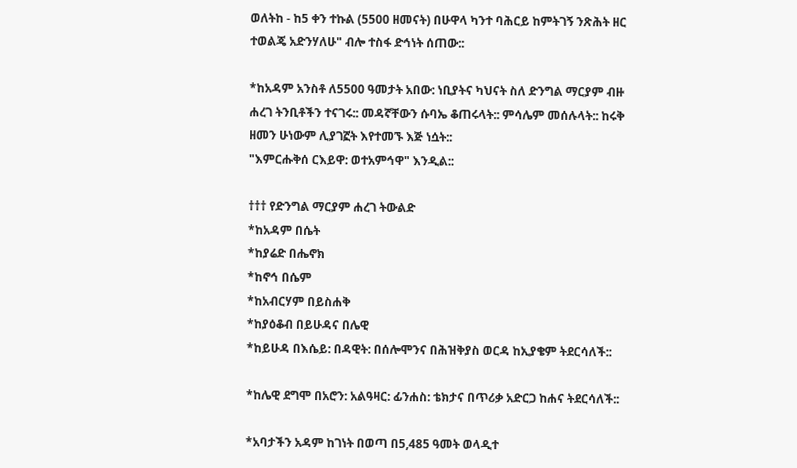ወለትከ - ከ5 ቀን ተኩል (5500 ዘመናት) በሁዋላ ካንተ ባሕርይ ከምትገኝ ንጽሕት ዘር ተወልጄ አድንሃለሁ" ብሎ ተስፋ ድኅነት ሰጠው::

*ከአዳም አንስቶ ለ5500 ዓመታት አበው: ነቢያትና ካህናት ስለ ድንግል ማርያም ብዙ ሐረገ ትንቢቶችን ተናገሩ:: መዳኛቸውን ሱባኤ ቆጠሩላት:: ምሳሌም መሰሉላት:: ከሩቅ ዘመን ሁነውም ሊያገኟት እየተመኙ እጅ ነሷት::
"እምርሑቅሰ ርእይዋ: ወተአምኅዋ" እንዲል::

††† የድንግል ማርያም ሐረገ ትውልድ
*ከአዳም በሴት
*ከያሬድ በሔኖክ
*ከኖኅ በሴም
*ከአብርሃም በይስሐቅ
*ከያዕቆብ በይሁዳና በሌዊ
*ከይሁዳ በእሴይ: በዳዊት: በሰሎሞንና በሕዝቅያስ ወርዳ ከኢያቄም ትደርሳለች::

*ከሌዊ ደግሞ በአሮን: አልዓዛር: ፊንሐስ: ቴክታና በጥሪቃ አድርጋ ከሐና ትደርሳለች::

*አባታችን አዳም ከገነት በወጣ በ5,485 ዓመት ወላዲተ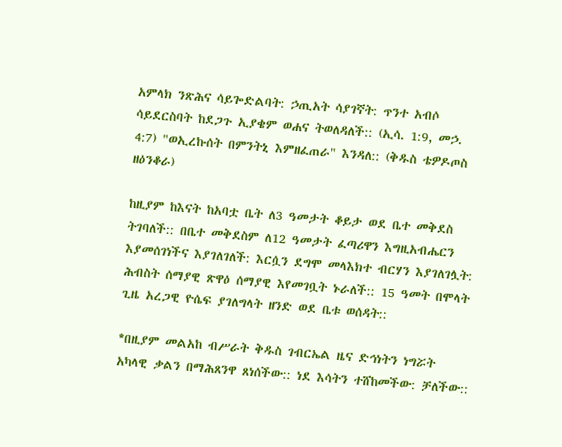አምላክ ንጽሕና ሳይጐድልባት: ኃጢአት ሳያገኛት: ጥንተ አብሶ ሳይደርስባት ከደጋጉ ኢያቄም ወሐና ትወለዳለች:: (ኢሳ. 1:9, መኃ. 4:7) "ወኢረኩሰት በምንትኒ እምዘፈጠራ" እንዳለ:: (ቅዱስ ቴዎዶጦስ ዘዕንቆራ)

ከዚያም ከእናት ከአባቷ ቤት ለ3 ዓመታት ቆይታ ወደ ቤተ መቅደስ ትገባለች:: በቤተ መቅደስም ለ12 ዓመታት ፈጣሪዋን እግዚአብሔርን እያመሰገነችና እያገለገለች: እርሷን ደግሞ መላእክተ ብርሃን እያገለገሏት: ሕብስት ሰማያዊ ጽዋዕ ሰማያዊ እየመገቧት ኑራለች:: 15 ዓመት በሞላት ጊዜ አረጋዊ ዮሴፍ ያገለግላት ዘንድ ወደ ቤቱ ወሰዳት::

*በዚያም መልአከ ብሥራት ቅዱስ ገብርኤል ዜና ድኅነትን ነግሯት አካላዊ ቃልን በማሕጸንዋ ጸነሰችው:: ነደ እሳትን ተሸከመችው: ቻለችው::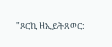"ጾርኪ ዘኢይትጸወር: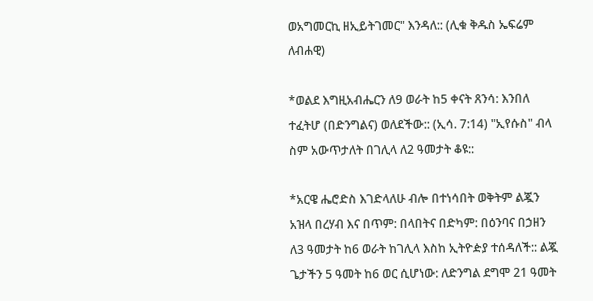ወአግመርኪ ዘኢይትገመር" እንዳለ:: (ሊቁ ቅዱስ ኤፍሬም ለብሐዊ)

*ወልደ እግዚአብሔርን ለ9 ወራት ከ5 ቀናት ጸንሳ: እንበለ ተፈትሆ (በድንግልና) ወለደችው:: (ኢሳ. 7:14) "ኢየሱስ" ብላ ስም አውጥታለት በገሊላ ለ2 ዓመታት ቆዩ::

*አርዌ ሔሮድስ እገድላለሁ ብሎ በተነሳበት ወቅትም ልጇን አዝላ በረሃብ እና በጥም: በላበትና በድካም: በዕንባና በኃዘን ለ3 ዓመታት ከ6 ወራት ከገሊላ እስከ ኢትዮዽያ ተሰዳለች:: ልጇ ጌታችን 5 ዓመት ከ6 ወር ሲሆነው: ለድንግል ደግሞ 21 ዓመት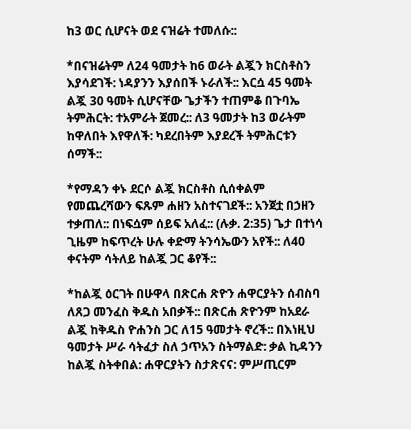ከ3 ወር ሲሆናት ወደ ናዝሬት ተመለሱ::

*በናዝሬትም ለ24 ዓመታት ከ6 ወራት ልጇን ክርስቶስን እያሳደገች: ነዳያንን እያሰበች ኑራለች:: እርሷ 45 ዓመት ልጇ 30 ዓመት ሲሆናቸው ጌታችን ተጠምቆ በጉባኤ ትምሕርት: ተአምራት ጀመረ:: ለ3 ዓመታት ከ3 ወራትም ከዋለበት እየዋለች: ካደረበትም እያደረች ትምሕርቱን ሰማች::

*የማዳን ቀኑ ደርሶ ልጇ ክርስቶስ ሲሰቀልም የመጨረሻውን ፍጹም ሐዘን አስተናገደች:: አንጀቷ በኃዘን ተቃጠለ:: በነፍሷም ሰይፍ አለፈ:: (ሉቃ. 2:35) ጌታ በተነሳ ጊዜም ከፍጥረት ሁሉ ቀድማ ትንሳኤውን አየች:: ለ40 ቀናትም ሳትለይ ከልጇ ጋር ቆየች::

*ከልጇ ዕርገት በሁዋላ በጽርሐ ጽዮን ሐዋርያትን ሰብስባ ለጸጋ መንፈስ ቅዱስ አበቃች:: በጽርሐ ጽዮንም ከአደራ ልጇ ከቅዱስ ዮሐንስ ጋር ለ15 ዓመታት ኖረች:: በእነዚህ ዓመታት ሥራ ሳትፈታ ስለ ኃጥአን ስትማልድ: ቃል ኪዳንን ከልጇ ስትቀበል: ሐዋርያትን ስታጽናና: ምሥጢርም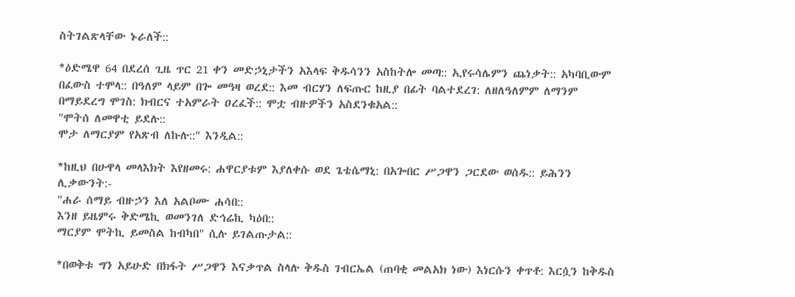ስትገልጽላቸው ኑራለች::

*ዕድሜዋ 64 በደረሰ ጊዜ ጥር 21 ቀን መድኃኒታችን አእላፍ ቅዱሳንን አስከትሎ መጣ:: ኢየሩሳሌምን ጨነቃት:: አካባቢውም በፈውስ ተሞላ:: በዓለም ላይም በጐ መዓዛ ወረደ:: እመ ብርሃን ለፍጡር ከዚያ በፊት ባልተደረገ: ለዘለዓለምም ለማንም በማይደረግ ሞገስ: ክብርና ተአምራት ዐረፈች:: ሞቷ ብዙዎችን አስደንቁአል::
"ሞትሰ ለመዋቲ ይደሉ::
ሞታ ለማርያም የአጽብ ለኩሉ::" እንዲል::

*ከዚህ በሁዋላ መላእክት እየዘመሩ: ሐዋርያቱም እያለቀሱ ወደ ጌቴሴማኒ: በአጐበር ሥጋዋን ጋርደው ወሰዱ:: ይሕንን ሊቃውንት:-
"ሐራ ሰማይ ብዙኃን እለ አልቦሙ ሐሳበ::
እንዘ ይዜምሩ ቅድሜኪ ወመንገለ ድኅሬኪ ካዕበ::
ማርያም ሞትኪ ይመስል ከብካበ" ሲሉ ይገልጡታል::

*በወቅቱ ግን አይሁድ በክፋት ሥጋዋን እናቃጥል ስላሉ ቅዱስ ገብርኤል (ጠባቂ መልአክ ነው) እነርሱን ቀጥቶ: እርሷን ከቅዱስ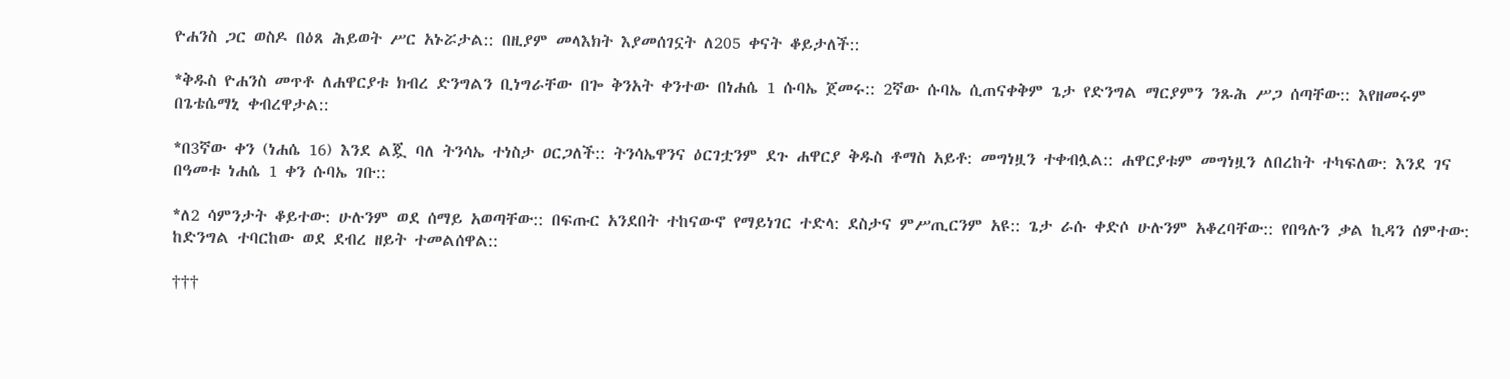ዮሐንስ ጋር ወስዶ በዕጸ ሕይወት ሥር አኑሯታል:: በዚያም መላእክት እያመሰገኗት ለ205 ቀናት ቆይታለች::

*ቅዱስ ዮሐንስ መጥቶ ለሐዋርያቱ ክብረ ድንግልን ቢነግራቸው በጐ ቅንአት ቀንተው በነሐሴ 1 ሱባኤ ጀመሩ:: 2ኛው ሱባኤ ሲጠናቀቅም ጌታ የድንግል ማርያምን ንጹሕ ሥጋ ሰጣቸው:: እየዘመሩም በጌቴሴማኒ ቀብረዋታል::

*በ3ኛው ቀን (ነሐሴ 16) እንደ ልጇ ባለ ትንሳኤ ተነስታ ዐርጋለች:: ትንሳኤዋንና ዕርገቷንም ደጉ ሐዋርያ ቅዱስ ቶማስ አይቶ: መግነዟን ተቀብሏል:: ሐዋርያቱም መግነዟን ለበረከት ተካፍለው: እንደ ገና በዓመቱ ነሐሴ 1 ቀን ሱባኤ ገቡ::

*ለ2 ሳምንታት ቆይተው: ሁሉንም ወደ ሰማይ አወጣቸው:: በፍጡር አንደበት ተከናውኖ የማይነገር ተድላ: ደስታና ምሥጢርንም አዩ:: ጌታ ራሱ ቀድሶ ሁሉንም አቆረባቸው:: የበዓሉን ቃል ኪዳን ሰምተው: ከድንግል ተባርከው ወደ ደብረ ዘይት ተመልሰዋል::

†††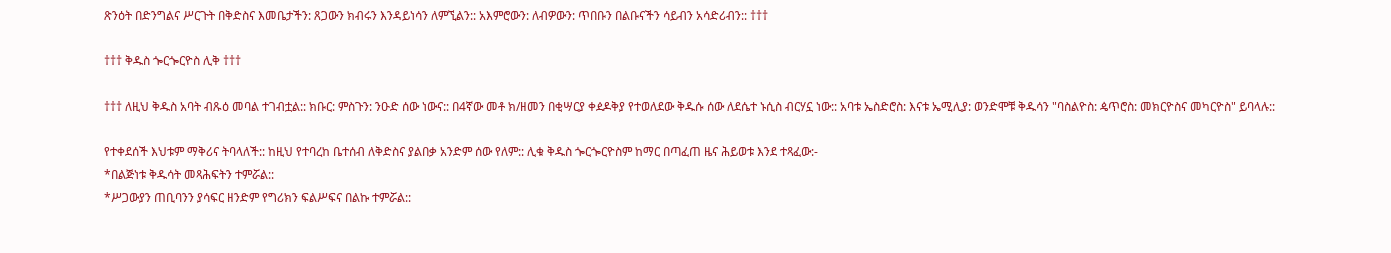ጽንዕት በድንግልና ሥርጉት በቅድስና እመቤታችን: ጸጋውን ክብሩን እንዳይነሳን ለምኚልን:: አእምሮውን: ለብዎውን: ጥበቡን በልቡናችን ሳይብን አሳድሪብን:: †††

††† ቅዱስ ጐርጐርዮስ ሊቅ †††

††† ለዚህ ቅዱስ አባት ብጹዕ መባል ተገብቷል:: ክቡር: ምስጉን: ንዑድ ሰው ነውና:: በ4ኛው መቶ ክ/ዘመን በቂሣርያ ቀዸዶቅያ የተወለደው ቅዱሱ ሰው ለደሴተ ኑሲስ ብርሃኗ ነው:: አባቱ ኤስድሮስ: እናቱ ኤሚሊያ: ወንድሞቹ ቅዱሳን "ባስልዮስ: ዼጥሮስ: መክርዮስና መካርዮስ" ይባላሉ::

የተቀደሰች እህቱም ማቅሪና ትባላለች:: ከዚህ የተባረከ ቤተሰብ ለቅድስና ያልበቃ አንድም ሰው የለም:: ሊቁ ቅዱስ ጐርጐርዮስም ከማር በጣፈጠ ዜና ሕይወቱ እንደ ተጻፈው:-
*በልጅነቱ ቅዱሳት መጻሕፍትን ተምሯል::
*ሥጋውያን ጠቢባንን ያሳፍር ዘንድም የግሪክን ፍልሥፍና በልኩ ተምሯል::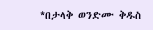*በታላቅ ወንድሙ ቅዱስ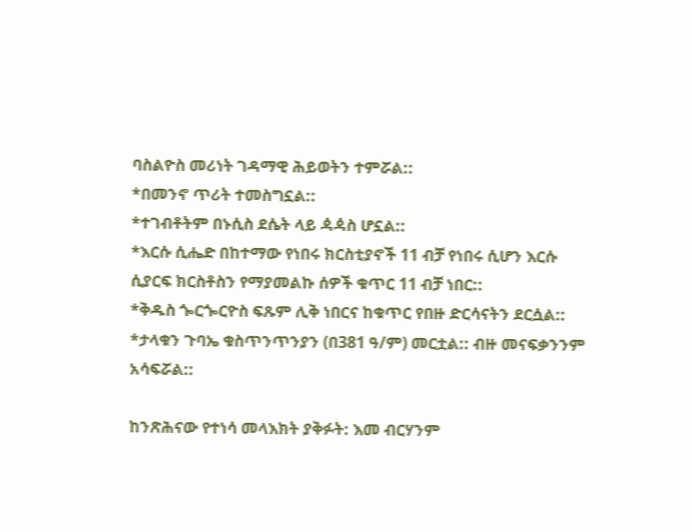ባስልዮስ መሪነት ገዳማዊ ሕይወትን ተምሯል::
*በመንኖ ጥሪት ተመስግኗል::
*ተገብቶትም በኑሲስ ደሴት ላይ ዻዻስ ሆኗል::
*እርሱ ሲሔድ በከተማው የነበሩ ክርስቲያኖች 11 ብቻ የነበሩ ሲሆን እርሱ ሲያርፍ ክርስቶስን የማያመልኩ ሰዎች ቁጥር 11 ብቻ ነበር::
*ቅዱስ ጐርጐርዮስ ፍጹም ሊቅ ነበርና ከቁጥር የበዙ ድርሳናትን ደርሷል::
*ታላቁን ጉባኤ ቁስጥንጥንያን (በ381 ዓ/ም) መርቷል:: ብዙ መናፍቃንንም አሳፍሯል::

ከንጽሕናው የተነሳ መላእክት ያቅፉት: እመ ብርሃንም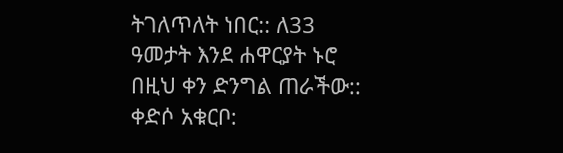ትገለጥለት ነበር:: ለ33 ዓመታት እንደ ሐዋርያት ኑሮ በዚህ ቀን ድንግል ጠራችው:: ቀድሶ አቁርቦ: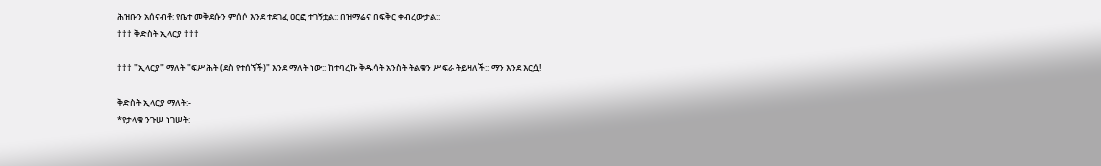ሕዝቡን አሰናብቶ: የቤተ መቅደሱን ምሰሶ እንደ ተደገፈ ዐርፎ ተገኝቷል:: በዝማሬና በፍቅር ቀብረውታል::
††† ቅድስት ኢላርያ †††

††† "ኢላርያ" ማለት "ፍሥሕት (ደስ የተሰኘች)" እንደ ማለት ነው:: ከተባረኩ ቅዱሳት አንስት ትልቁን ሥፍራ ትይዛለች:: ማን እንደ እርሷ!

ቅድስት ኢላርያ ማለት:-
*የታላቁ ንጉሠ ነገሠት: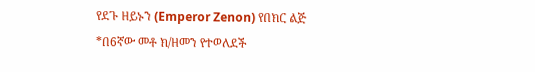የደጉ ዘይኑን (Emperor Zenon) የበክር ልጅ
*በ6ኛው መቶ ክ/ዘመን የተወለደች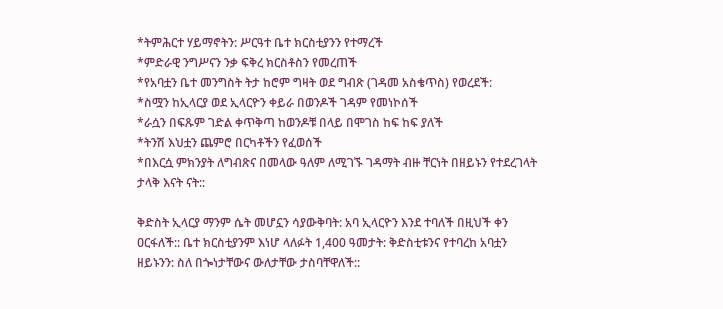*ትምሕርተ ሃይማኖትን: ሥርዓተ ቤተ ክርስቲያንን የተማረች
*ምድራዊ ንግሥናን ንቃ ፍቅረ ክርስቶስን የመረጠች
*የአባቷን ቤተ መንግስት ትታ ከሮም ግዛት ወደ ግብጽ (ገዳመ አስቄጥስ) የወረደች:
*ስሟን ከኢላርያ ወደ ኢላርዮን ቀይራ በወንዶች ገዳም የመነኮሰች
*ራሷን በፍጹም ገድል ቀጥቅጣ ከወንዶቹ በላይ በሞገስ ከፍ ከፍ ያለች
*ትንሽ እህቷን ጨምሮ በርካቶችን የፈወሰች
*በእርሷ ምክንያት ለግብጽና በመላው ዓለም ለሚገኙ ገዳማት ብዙ ቸርነት በዘይኑን የተደረገላት ታላቅ እናት ናት::

ቅድስት ኢላርያ ማንም ሴት መሆኗን ሳያውቅባት: አባ ኢላርዮን እንደ ተባለች በዚህች ቀን ዐርፋለች:: ቤተ ክርስቲያንም እነሆ ላለፉት 1,400 ዓመታት: ቅድስቲቱንና የተባረከ አባቷን ዘይኑንን: ስለ በጐነታቸውና ውለታቸው ታስባቸዋለች::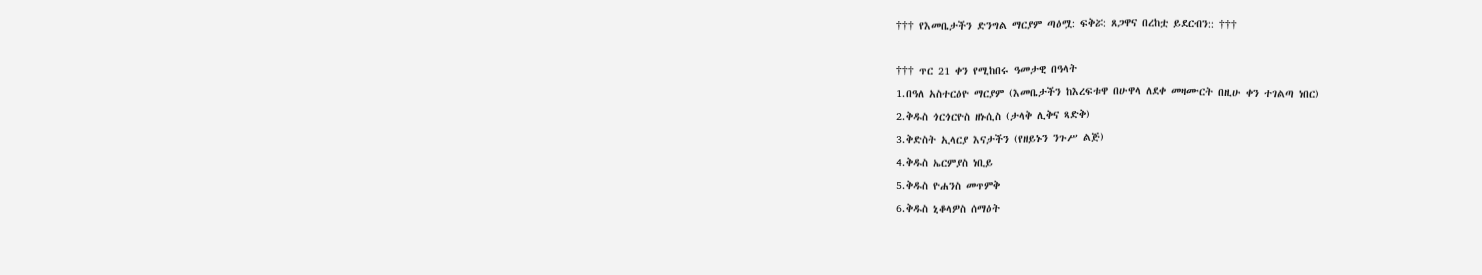††† የእመቤታችን ድንግል ማርያም ጣዕሟ: ፍቅሯ: ጸጋዋና በረከቷ ይደርብን:: †††

††† ጥር 21 ቀን የሚከበሩ ዓመታዊ በዓላት
1.በዓለ አስተርዕዮ ማርያም (እመቤታችን ከእረፍቱዋ በሁዋላ ለደቀ መዛሙርት በዚሁ ቀን ተገልጣ ነበር)
2.ቅዱስ ጎርጎርዮስ ዘኑሲስ (ታላቅ ሊቅና ጻድቅ)
3.ቅድስት ኢላርያ እናታችን (የዘይኑን ንጉሥ ልጅ)
4.ቅዱስ ኤርምያስ ነቢይ
5.ቅዱስ ዮሐንስ መጥምቅ
6.ቅዱስ ኒቆላዎስ ሰማዕት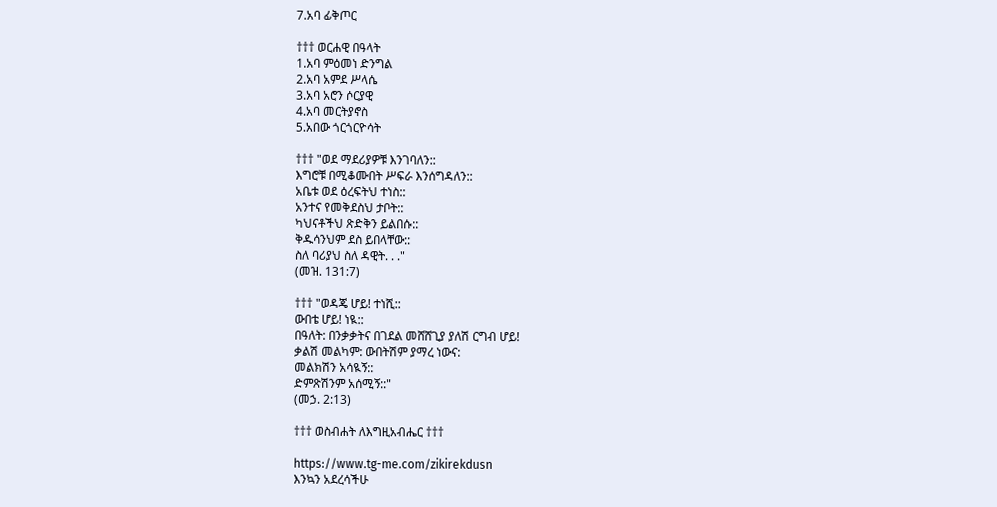7.አባ ፊቅጦር

††† ወርሐዊ በዓላት
1.አባ ምዕመነ ድንግል
2.አባ አምደ ሥላሴ
3.አባ አሮን ሶርያዊ
4.አባ መርትያኖስ
5.አበው ጎርጎርዮሳት

††† "ወደ ማደሪያዎቹ እንገባለን::
እግሮቹ በሚቆሙበት ሥፍራ እንሰግዳለን::
አቤቱ ወደ ዕረፍትህ ተነስ::
አንተና የመቅደስህ ታቦት::
ካህናቶችህ ጽድቅን ይልበሱ::
ቅዱሳንህም ደስ ይበላቸው::
ስለ ባሪያህ ስለ ዳዊት. . ."
(መዝ. 131:7)

††† "ወዳጄ ሆይ! ተነሺ::
ውበቴ ሆይ! ነዪ::
በዓለት: በንቃቃትና በገደል መሸሸጊያ ያለሽ ርግብ ሆይ!
ቃልሽ መልካም: ውበትሽም ያማረ ነውና:
መልክሽን አሳዪኝ::
ድምጽሽንም አሰሚኝ::"
(መኃ. 2:13)

††† ወስብሐት ለእግዚአብሔር †††

https://www.tg-me.com/zikirekdusn
እንኳን አደረሳችሁ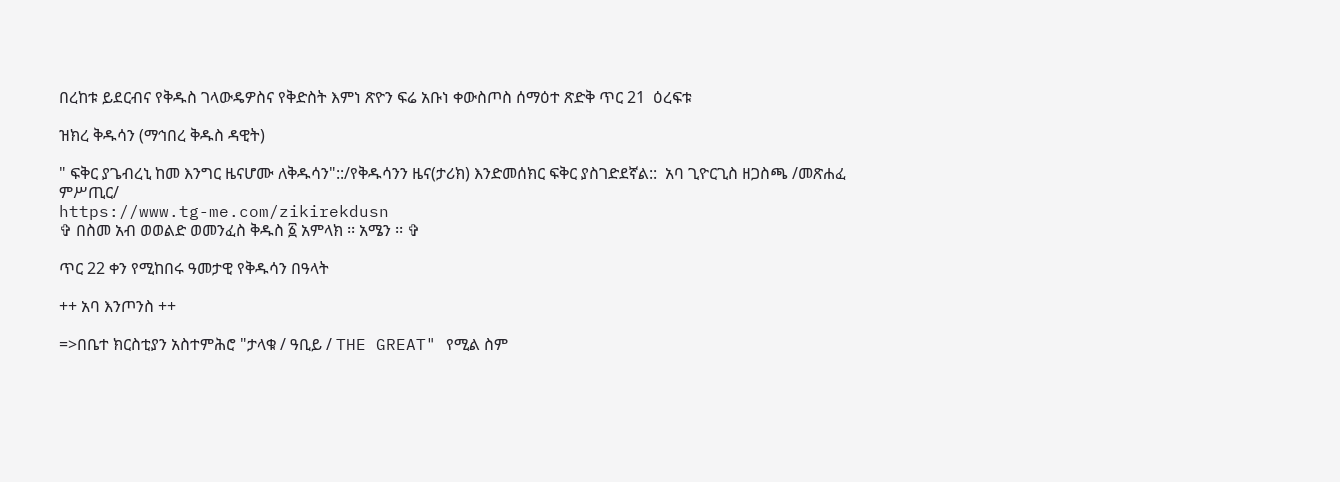በረከቱ ይደርብና የቅዱስ ገላውዴዎስና የቅድስት እምነ ጽዮን ፍሬ አቡነ ቀውስጦስ ሰማዕተ ጽድቅ ጥር 21  ዕረፍቱ

ዝክረ ቅዱሳን (ማኅበረ ቅዱስ ዳዊት)

" ፍቅር ያጌብረኒ ከመ እንግር ዜናሆሙ ለቅዱሳን"::/የቅዱሳንን ዜና(ታሪክ) እንድመሰክር ፍቅር ያስገድደኛል::  አባ ጊዮርጊስ ዘጋስጫ /መጽሐፈ ምሥጢር/
https://www.tg-me.com/zikirekdusn
✞ በስመ አብ ወወልድ ወመንፈስ ቅዱስ ፩ አምላክ ፡፡ አሜን ፡፡ ✞

ጥር 22 ቀን የሚከበሩ ዓመታዊ የቅዱሳን በዓላት

++ አባ እንጦንስ ++

=>በቤተ ክርስቲያን አስተምሕሮ "ታላቁ / ዓቢይ / THE GREAT" የሚል ስም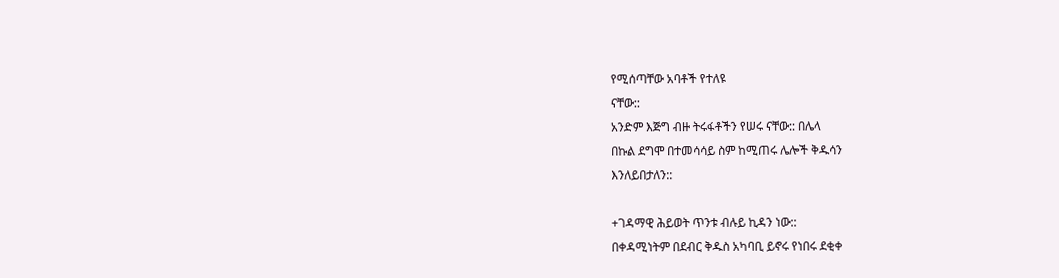የሚሰጣቸው አባቶች የተለዩ
ናቸው::
አንድም እጅግ ብዙ ትሩፋቶችን የሠሩ ናቸው:: በሌላ
በኩል ደግሞ በተመሳሳይ ስም ከሚጠሩ ሌሎች ቅዱሳን
እንለይበታለን::

+ገዳማዊ ሕይወት ጥንቱ ብሉይ ኪዳን ነው::
በቀዳሚነትም በደብር ቅዱስ አካባቢ ይኖሩ የነበሩ ደቂቀ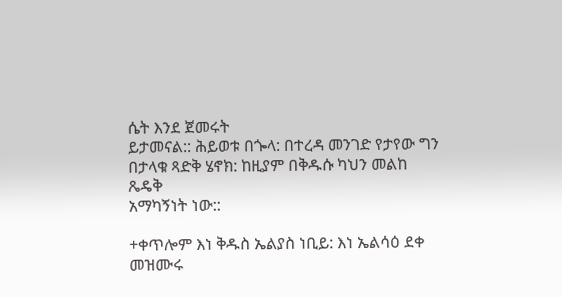ሴት እንደ ጀመሩት
ይታመናል:: ሕይወቱ በጐላ: በተረዳ መንገድ የታየው ግን
በታላቁ ጻድቅ ሄኖክ: ከዚያም በቅዱሱ ካህን መልከ
ጼዴቅ
አማካኝነት ነው::

+ቀጥሎም እነ ቅዱስ ኤልያስ ነቢይ: እነ ኤልሳዕ ደቀ
መዝሙሩ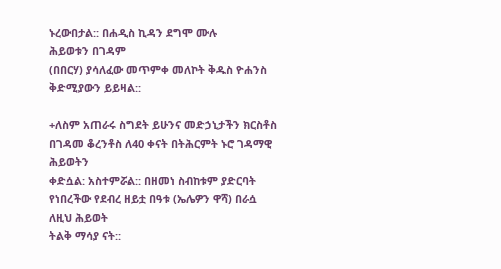ኑረውበታል:: በሐዲስ ኪዳን ደግሞ ሙሉ
ሕይወቱን በገዳም
(በበርሃ) ያሳለፈው መጥምቀ መለኮት ቅዱስ ዮሐንስ
ቅድሚያውን ይይዛል::

+ለስም አጠራሩ ስግደት ይሁንና መድኃኒታችን ክርስቶስ
በገዳመ ቆረንቶስ ለ40 ቀናት በትሕርምት ኑሮ ገዳማዊ
ሕይወትን
ቀድሷል: አስተምሯል:: በዘመነ ስብከቱም ያድርባት
የነበረችው የደብረ ዘይቷ በዓቱ (ኤሌዎን ዋሻ) በራሷ
ለዚህ ሕይወት
ትልቅ ማሳያ ናት::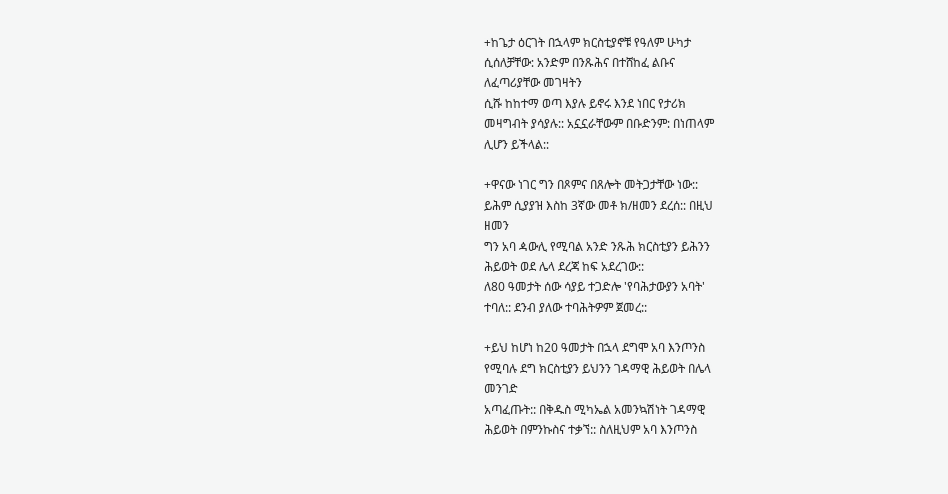+ከጌታ ዕርገት በኋላም ክርስቲያኖቹ የዓለም ሁካታ
ሲሰለቻቸው: አንድም በንጹሕና በተሸከፈ ልቡና
ለፈጣሪያቸው መገዛትን
ሲሹ ከከተማ ወጣ እያሉ ይኖሩ እንደ ነበር የታሪክ
መዛግብት ያሳያሉ:: አኗኗራቸውም በቡድንም: በነጠላም
ሊሆን ይችላል::

+ዋናው ነገር ግን በጾምና በጸሎት መትጋታቸው ነው::
ይሕም ሲያያዝ እስከ 3ኛው መቶ ክ/ዘመን ደረሰ:: በዚህ
ዘመን
ግን አባ ዻውሊ የሚባል አንድ ንጹሕ ክርስቲያን ይሕንን
ሕይወት ወደ ሌላ ደረጃ ከፍ አደረገው::
ለ80 ዓመታት ሰው ሳያይ ተጋድሎ 'የባሕታውያን አባት'
ተባለ:: ደንብ ያለው ተባሕትዎም ጀመረ::

+ይህ ከሆነ ከ20 ዓመታት በኋላ ደግሞ አባ እንጦንስ
የሚባሉ ደግ ክርስቲያን ይህንን ገዳማዊ ሕይወት በሌላ
መንገድ
አጣፈጡት:: በቅዱስ ሚካኤል አመንኳሽነት ገዳማዊ
ሕይወት በምንኩስና ተቃኘ:: ስለዚህም አባ እንጦንስ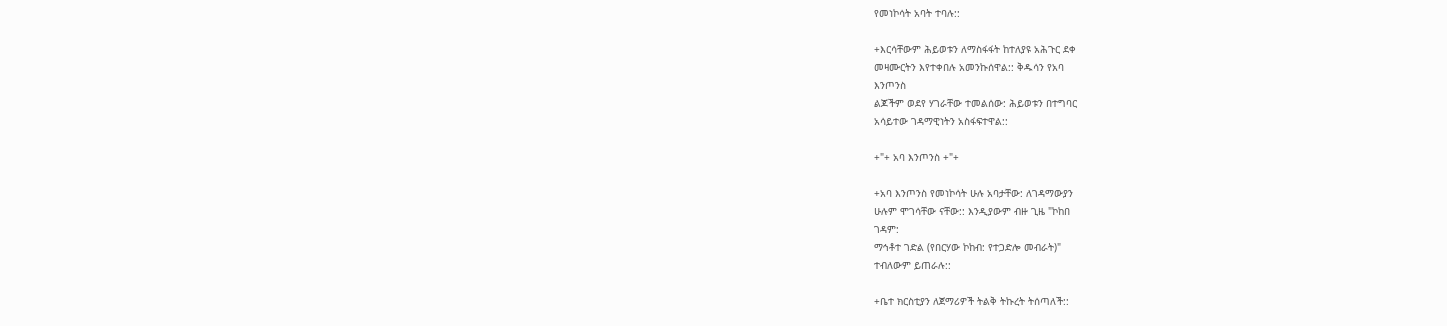የመነኮሳት አባት ተባሉ::

+እርሳቸውም ሕይወቱን ለማስፋፋት ከተለያዩ አሕጉር ደቀ
መዛሙርትን እየተቀበሉ አመንኩሰዋል:: ቅዱሳን የአባ
እንጦንስ
ልጆችም ወደየ ሃገራቸው ተመልሰው: ሕይወቱን በተግባር
አሳይተው ገዳማዊነትን አስፋፍተዋል::

+"+ አባ እንጦንስ +"+

+አባ እንጦንስ የመነኮሳት ሁሉ አባታቸው: ለገዳማውያን
ሁሉም ሞገሳቸው ናቸው:: እንዲያውም ብዙ ጊዜ "ኮከበ
ገዳም:
ማኅቶተ ገድል (የበርሃው ኮከብ: የተጋድሎ መብራት)"
ተብለውም ይጠራሉ::

+ቤተ ክርስቲያን ለጀማሪዎች ትልቅ ትኩረት ትሰጣለች::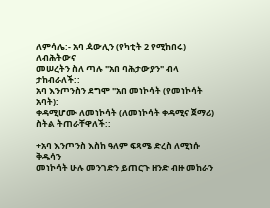ለምሳሌ:- አባ ዻውሊን (የካቲት 2 የሚከበሩ)
ለብሕትውና
መሠረትን ስለ ጣሉ "አበ ባሕታውያን" ብላ ታከብራለች::
አባ እንጦንስን ደግሞ "አበ መነኮሳት (የመነኮሳት አባት):
ቀዳሚሆሙ ለመነኮሳት (ለመነኮሳት ቀዳሚና ጀማሪ)
ስትል ትጠራቸዋለች::

+አባ እንጦንስ እስከ ዓለም ፍጻሜ ድረስ ለሚነሱ ቅዱሳን
መነኮሳት ሁሉ መንገድን ይጠርጉ ዘንድ ብዙ መከራን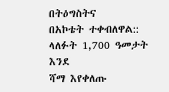በትዕግስትና
በአኮቴት ተቀብለዋል:: ላለፉት 1,700 ዓመታት እንደ
ሻማ እየቀለጡ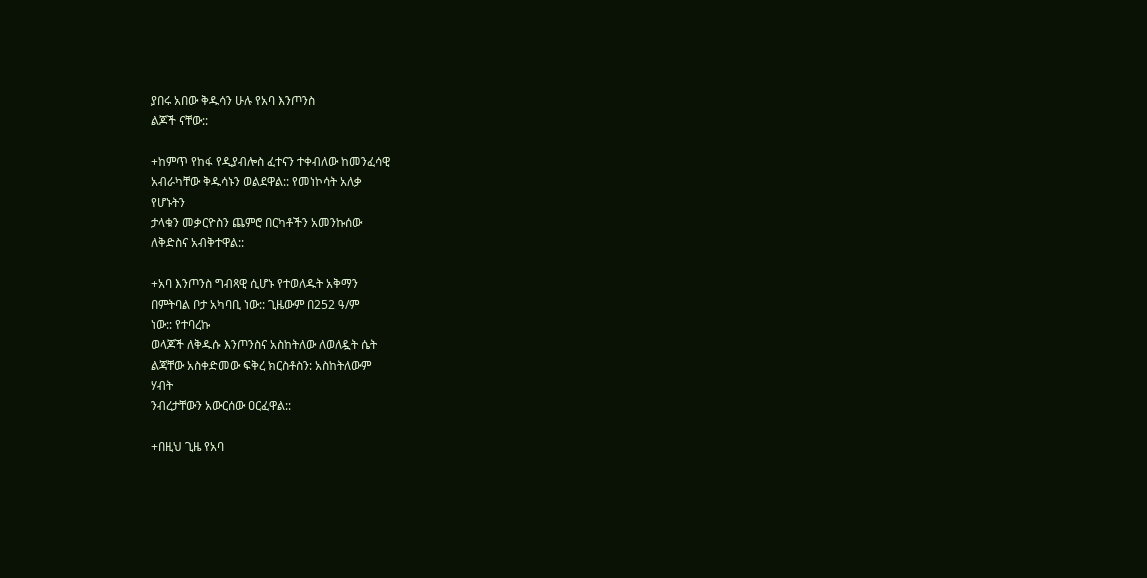ያበሩ አበው ቅዱሳን ሁሉ የአባ እንጦንስ
ልጆች ናቸው::

+ከምጥ የከፋ የዲያብሎስ ፈተናን ተቀብለው ከመንፈሳዊ
አብራካቸው ቅዱሳኑን ወልደዋል:: የመነኮሳት አለቃ
የሆኑትን
ታላቁን መቃርዮስን ጨምሮ በርካቶችን አመንኩሰው
ለቅድስና አብቅተዋል::

+አባ እንጦንስ ግብጻዊ ሲሆኑ የተወለዱት አቅማን
በምትባል ቦታ አካባቢ ነው:: ጊዜውም በ252 ዓ/ም
ነው:: የተባረኩ
ወላጆች ለቅዱሱ እንጦንስና አስከትለው ለወለዷት ሴት
ልጃቸው አስቀድመው ፍቅረ ክርስቶስን: አስከትለውም
ሃብት
ንብረታቸውን አውርሰው ዐርፈዋል::

+በዚህ ጊዜ የአባ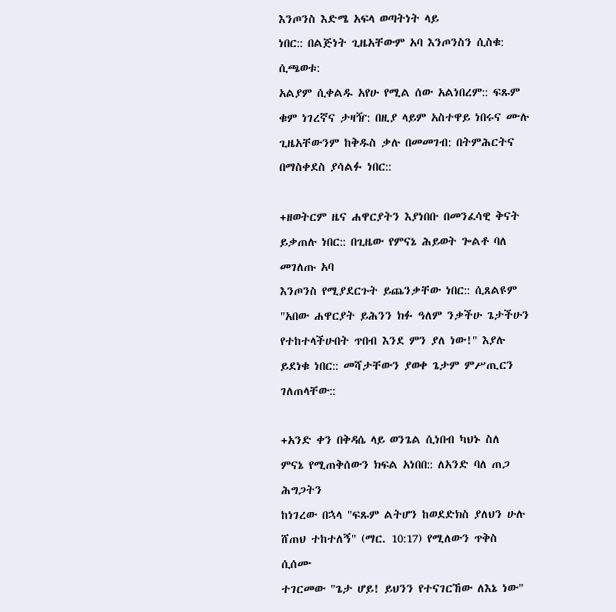እንጦንስ እድሜ አፍላ ወጣትነት ላይ
ነበር:: በልጅነት ጊዜአቸውም አባ እንጦንስን ሲስቁ:
ሲጫወቱ:
አልያም ሲቀልዱ አየሁ የሚል ሰው አልነበረም:: ፍጹም
ቁም ነገረኛና ታዛዥ: በዚያ ላይም አስተዋይ ነበሩና ሙሉ
ጊዜአቸውንም ከቅዱስ ቃሉ በመመገብ: በትምሕርትና
በማስቀደስ ያሳልፉ ነበር::

+ዘወትርም ዜና ሐዋርያትን እያነበቡ በመንፈሳዊ ቅናት
ይቃጠሉ ነበር:: በጊዜው የምናኔ ሕይወት ጐልቶ ባለ
መገለጡ አባ
እንጦንስ የሚያደርጉት ይጨንቃቸው ነበር:: ሲጸልዩም
"አበው ሐዋርያት ይሕንን ክፉ ዓለም ንቃችሁ ጌታችሁን
የተከተላችሁበት ጥበብ እንደ ምን ያለ ነው!" እያሉ
ይደነቁ ነበር:: መሻታቸውን ያወቀ ጌታም ምሥጢርን
ገለጠላቸው::

+አንድ ቀን በቅዳሴ ላይ ወንጌል ሲነበብ ካህኑ ስለ
ምናኔ የሚጠቅሰውን ክፍል አነበበ:: ለአንድ ባለ ጠጋ
ሕግጋትን
ከነገረው በኋላ "ፍጹም ልትሆን ከወደድክስ ያለህን ሁሉ
ሸጠህ ተከተለኝ" (ማር. 10:17) የሚለውን ጥቅስ
ሲሰሙ
ተገርመው "ጌታ ሆይ! ይህንን የተናገርኸው ለእኔ ነው"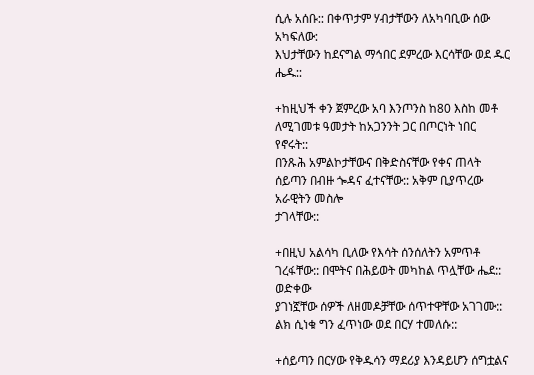ሲሉ አሰቡ:: በቀጥታም ሃብታቸውን ለአካባቢው ሰው
አካፍለው:
እህታቸውን ከደናግል ማኅበር ደምረው እርሳቸው ወደ ዱር
ሔዱ::

+ከዚህች ቀን ጀምረው አባ እንጦንስ ከ80 እስከ መቶ
ለሚገመቱ ዓመታት ከአጋንንት ጋር በጦርነት ነበር
የኖሩት::
በንጹሕ አምልኮታቸውና በቅድስናቸው የቀና ጠላት
ሰይጣን በብዙ ጐዳና ፈተናቸው:: አቅም ቢያጥረው
አራዊትን መስሎ
ታገላቸው::

+በዚህ አልሳካ ቢለው የእሳት ሰንሰለትን አምጥቶ
ገረፋቸው:: በሞትና በሕይወት መካከል ጥሏቸው ሔደ::
ወድቀው
ያገነኟቸው ሰዎች ለዘመዶቻቸው ሰጥተዋቸው አገገሙ::
ልክ ሲነቁ ግን ፈጥነው ወደ በርሃ ተመለሱ::

+ሰይጣን በርሃው የቅዱሳን ማደሪያ እንዳይሆን ሰግቷልና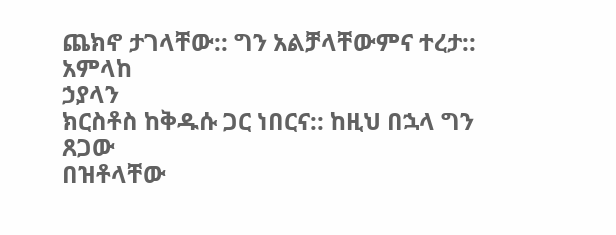ጨክኖ ታገላቸው:: ግን አልቻላቸውምና ተረታ:: አምላከ
ኃያላን
ክርስቶስ ከቅዱሱ ጋር ነበርና:: ከዚህ በኋላ ግን ጸጋው
በዝቶላቸው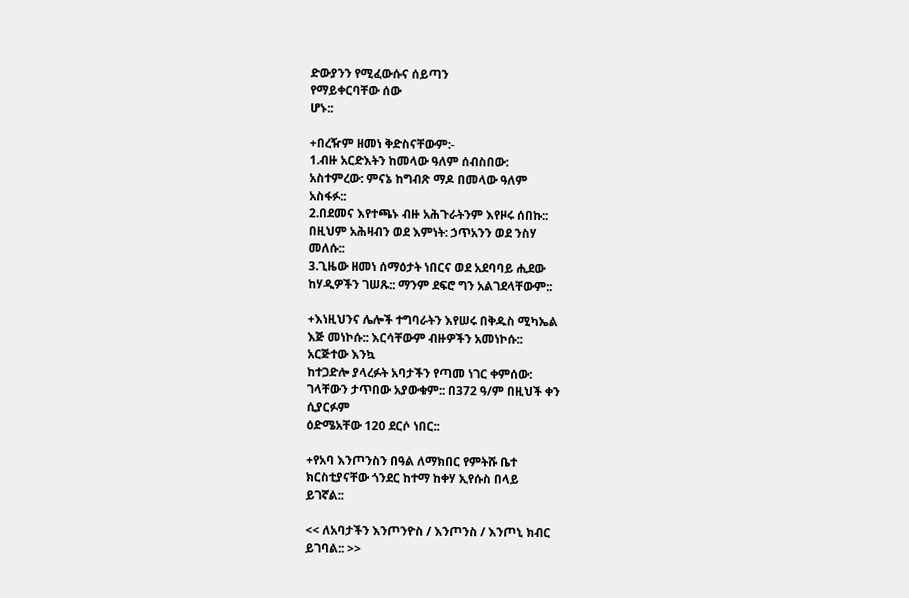ድውያንን የሚፈውሱና ሰይጣን
የማይቀርባቸው ሰው
ሆኑ::

+በረዥም ዘመነ ቅድስናቸውም:-
1.ብዙ አርድእትን ከመላው ዓለም ሰብስበው:
አስተምረው: ምናኔ ከግብጽ ማዶ በመላው ዓለም
አስፋፉ::
2.በደመና እየተጫኑ ብዙ አሕጉራትንም እየዞሩ ሰበኩ::
በዚህም አሕዛብን ወደ እምነት: ኃጥአንን ወደ ንስሃ
መለሱ::
3.ጊዜው ዘመነ ሰማዕታት ነበርና ወደ አደባባይ ሒደው
ከሃዲዎችን ገሠጹ:: ማንም ደፍሮ ግን አልገደላቸውም::

+እነዚህንና ሌሎች ተግባራትን እየሠሩ በቅዱስ ሚካኤል
እጅ መነኮሱ:: እርሳቸውም ብዙዎችን አመነኮሱ::
አርጅተው እንኳ
ከተጋድሎ ያላረፉት አባታችን የጣመ ነገር ቀምሰው:
ገላቸውን ታጥበው አያውቁም:: በ372 ዓ/ም በዚህች ቀን
ሲያርፉም
ዕድሜአቸው 120 ደርሶ ነበር::

+የአባ እንጦንስን በዓል ለማክበር የምትሹ ቤተ
ክርስቲያናቸው ጎንደር ከተማ ከቀሃ ኢየሱስ በላይ
ይገኛል::

<< ለአባታችን እንጦንዮስ / እንጦንስ / እንጦኒ ክብር
ይገባል:: >>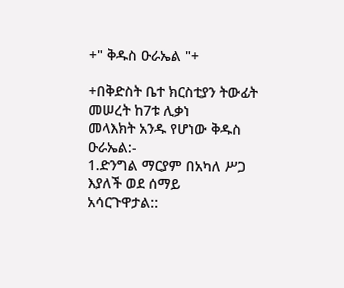+" ቅዱስ ዑራኤል "+

+በቅድስት ቤተ ክርስቲያን ትውፊት መሠረት ከ7ቱ ሊቃነ
መላእክት አንዱ የሆነው ቅዱስ ዑራኤል:-
1.ድንግል ማርያም በአካለ ሥጋ እያለች ወደ ሰማይ
አሳርጉዋታል::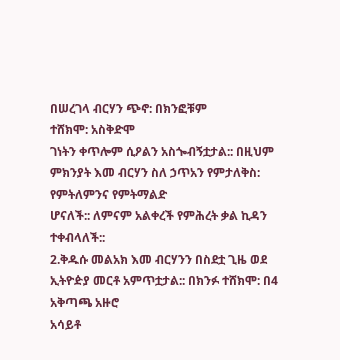በሠረገላ ብርሃን ጭኖ: በክንፎቹም
ተሸክሞ: አስቅድሞ
ገነትን ቀጥሎም ሲዖልን አስጐብኝቷታል:: በዚህም
ምክንያት እመ ብርሃን ስለ ኃጥአን የምታለቅስ:
የምትለምንና የምትማልድ
ሆናለች:: ለምናም አልቀረች የምሕረት ቃል ኪዳን
ተቀብላለች::
2.ቅዱሱ መልአክ እመ ብርሃንን በስደቷ ጊዜ ወደ
ኢትዮዽያ መርቶ አምጥቷታል:: በክንፉ ተሸክሞ: በ4
አቅጣጫ አዙሮ
አሳይቶ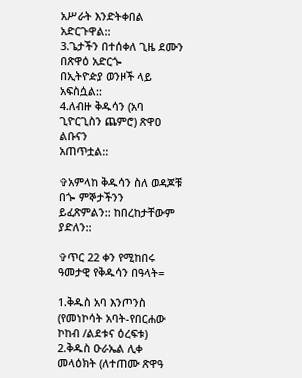አሥራት እንድትቀበል አድርጉዋል::
3.ጌታችን በተሰቀለ ጊዜ ደሙን በጽዋዕ አድርጐ
በኢትዮዽያ ወንዞች ላይ አፍስሷል::
4.ለብዙ ቅዱሳን (አባ ጊዮርጊስን ጨምሮ) ጽዋዐ ልቡናን
አጠጥቷል::

✞አምላከ ቅዱሳን ስለ ወዳጆቹ በጐ ምኞታችንን
ይፈጽምልን:: ከበረከታቸውም ያድለን::

✞ጥር 22 ቀን የሚከበሩ ዓመታዊ የቅዱሳን በዓላት=

1.ቅዱስ አባ እንጦንስ (የመነኮሳት አባት-የበርሐው
ኮከብ /ልደቱና ዕረፍቱ)
2.ቅዱስ ዑራኤል ሊቀ መላዕክት (ለተጠሙ ጽዋዓ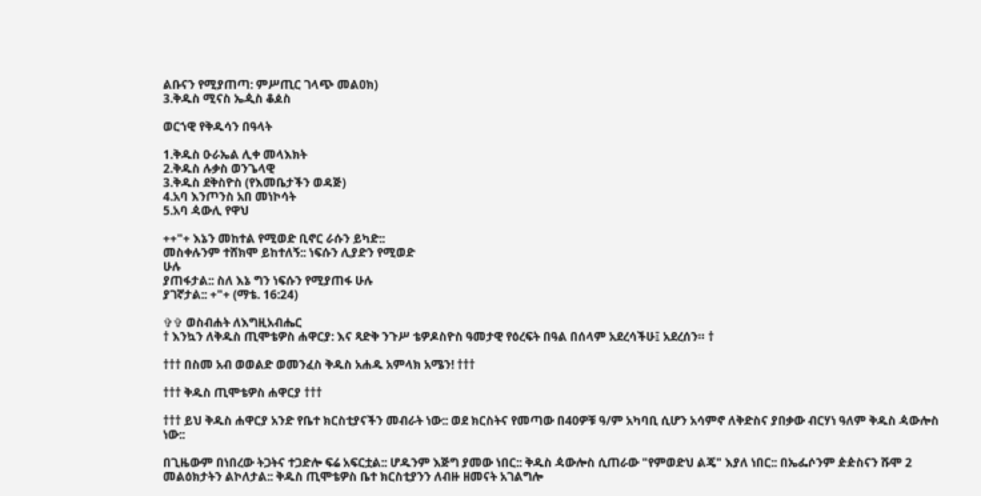ልቡናን የሚያጠጣ: ምሥጢር ገላጭ መልዐክ)
3.ቅዱስ ሚናስ ኤዺስ ቆዾስ

ወርኀዊ የቅዱሳን በዓላት

1.ቅዱስ ዑራኤል ሊቀ መላእክት
2.ቅዱስ ሉቃስ ወንጌላዊ
3.ቅዱስ ደቅስዮስ (የእመቤታችን ወዳጅ)
4.አባ እንጦንስ አበ መነኮሳት
5.አባ ዻውሊ የዋህ

++"+ እኔን መከተል የሚወድ ቢኖር ራሱን ይካድ::
መስቀሉንም ተሸክሞ ይከተለኝ:: ነፍሱን ሊያድን የሚወድ
ሁሉ
ያጠፋታል:: ስለ እኔ ግን ነፍሱን የሚያጠፋ ሁሉ
ያገኛታል:: +"+ (ማቴ. 16:24)

✞✞ ወስብሐት ለእግዚአብሔር
† እንኳን ለቅዱስ ጢሞቴዎስ ሐዋርያ: እና ጻድቅ ንጉሥ ቴዎዶስዮስ ዓመታዊ የዕረፍት በዓል በሰላም አደረሳችሁ፤ አደረሰን። †

††† በስመ አብ ወወልድ ወመንፈስ ቅዱስ አሐዱ አምላክ አሜን! †††

††† ቅዱስ ጢሞቴዎስ ሐዋርያ †††

††† ይህ ቅዱስ ሐዋርያ አንድ የቤተ ክርስቲያናችን መብራት ነው:: ወደ ክርስትና የመጣው በ40ዎቹ ዓ/ም አካባቢ ሲሆን አሳምኖ ለቅድስና ያበቃው ብርሃነ ዓለም ቅዱስ ዻውሎስ ነው::

በጊዜውም በነበረው ትጋትና ተጋድሎ ፍሬ አፍርቷል:: ሆዱንም እጅግ ያመው ነበር:: ቅዱስ ዻውሎስ ሲጠራው "የምወድህ ልጄ" እያለ ነበር:: በኤፌሶንም ዽዽስናን ሹሞ 2 መልዕክታትን ልኮለታል:: ቅዱስ ጢሞቴዎስ ቤተ ክርስቲያንን ለብዙ ዘመናት አገልግሎ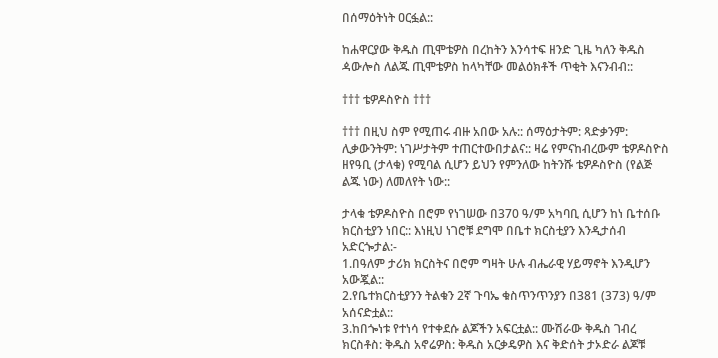በሰማዕትነት ዐርፏል::

ከሐዋርያው ቅዱስ ጢሞቴዎስ በረከትን እንሳተፍ ዘንድ ጊዜ ካለን ቅዱስ ዻውሎስ ለልጁ ጢሞቴዎስ ከላካቸው መልዕክቶች ጥቂት እናንብብ::

††† ቴዎዶስዮስ †††

††† በዚህ ስም የሚጠሩ ብዙ አበው አሉ:: ሰማዕታትም: ጻድቃንም: ሊቃውንትም: ነገሥታትም ተጠርተውበታልና:: ዛሬ የምናከብረውም ቴዎዶስዮስ ዘየዓቢ (ታላቁ) የሚባል ሲሆን ይህን የምንለው ከትንሹ ቴዎዶስዮስ (የልጅ ልጁ ነው) ለመለየት ነው::

ታላቁ ቴዎዶስዮስ በሮም የነገሠው በ370 ዓ/ም አካባቢ ሲሆን ከነ ቤተሰቡ ክርስቲያን ነበር:: እነዚህ ነገሮቹ ደግሞ በቤተ ክርስቲያን እንዲታሰብ አድርጐታል:-
1.በዓለም ታሪክ ክርስትና በሮም ግዛት ሁሉ ብሔራዊ ሃይማኖት እንዲሆን አውጇል::
2.የቤተክርስቲያንን ትልቁን 2ኛ ጉባኤ ቁስጥንጥንያን በ381 (373) ዓ/ም አሰናድቷል::
3.ከበጐነቱ የተነሳ የተቀደሱ ልጆችን አፍርቷል:: ሙሽራው ቅዱስ ገብረ ክርስቶስ: ቅዱስ አኖሬዎስ: ቅዱስ አርቃዴዎስ እና ቅድሰት ታኦድራ ልጆቹ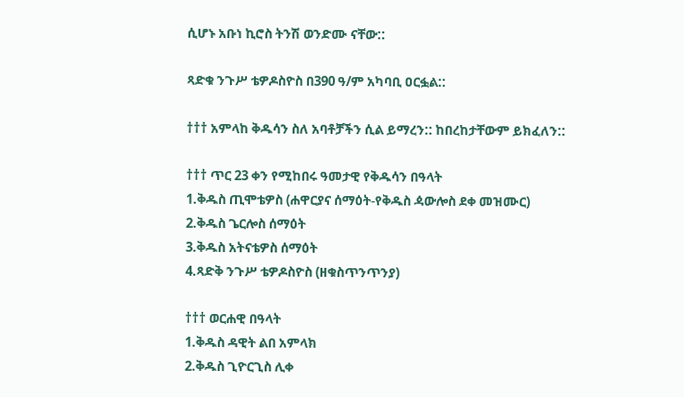ሲሆኑ አቡነ ኪሮስ ትንሽ ወንድሙ ናቸው::

ጻድቁ ንጉሥ ቴዎዶስዮስ በ390 ዓ/ም አካባቢ ዐርፏል::

††† አምላከ ቅዱሳን ስለ አባቶቻችን ሲል ይማረን:: ከበረከታቸውም ይክፈለን::

††† ጥር 23 ቀን የሚከበሩ ዓመታዊ የቅዱሳን በዓላት
1.ቅዱስ ጢሞቴዎስ (ሐዋርያና ሰማዕት-የቅዱስ ዻውሎስ ደቀ መዝሙር)
2.ቅዱስ ጌርሎስ ሰማዕት
3.ቅዱስ አትናቴዎስ ሰማዕት
4.ጻድቅ ንጉሥ ቴዎዶስዮስ (ዘቁስጥንጥንያ)

††† ወርሐዊ በዓላት
1.ቅዱስ ዳዊት ልበ አምላክ
2.ቅዱስ ጊዮርጊስ ሊቀ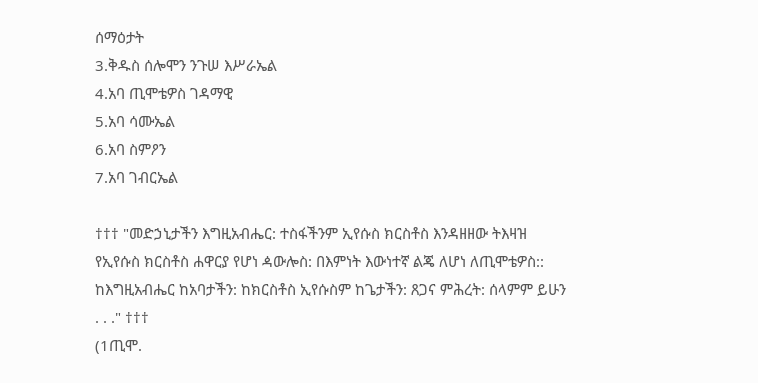ሰማዕታት
3.ቅዱስ ሰሎሞን ንጉሠ እሥራኤል
4.አባ ጢሞቴዎስ ገዳማዊ
5.አባ ሳሙኤል
6.አባ ስምዖን
7.አባ ገብርኤል

††† "መድኃኒታችን እግዚአብሔር: ተስፋችንም ኢየሱስ ክርስቶስ እንዳዘዘው ትእዛዝ የኢየሱስ ክርስቶስ ሐዋርያ የሆነ ዻውሎስ: በእምነት እውነተኛ ልጄ ለሆነ ለጢሞቴዎስ::
ከእግዚአብሔር ከአባታችን: ከክርስቶስ ኢየሱስም ከጌታችን: ጸጋና ምሕረት: ሰላምም ይሁን . . ." †††
(1ጢሞ.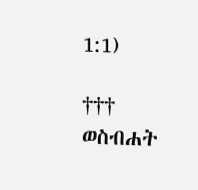1:1)

††† ወስብሐት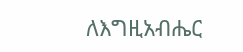ለእግዚአብሔር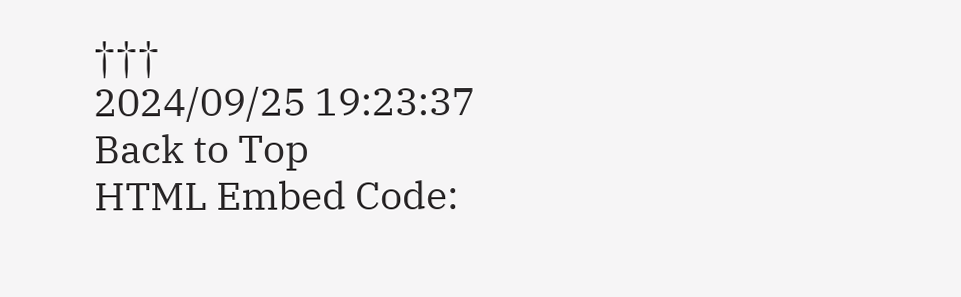†††
2024/09/25 19:23:37
Back to Top
HTML Embed Code: